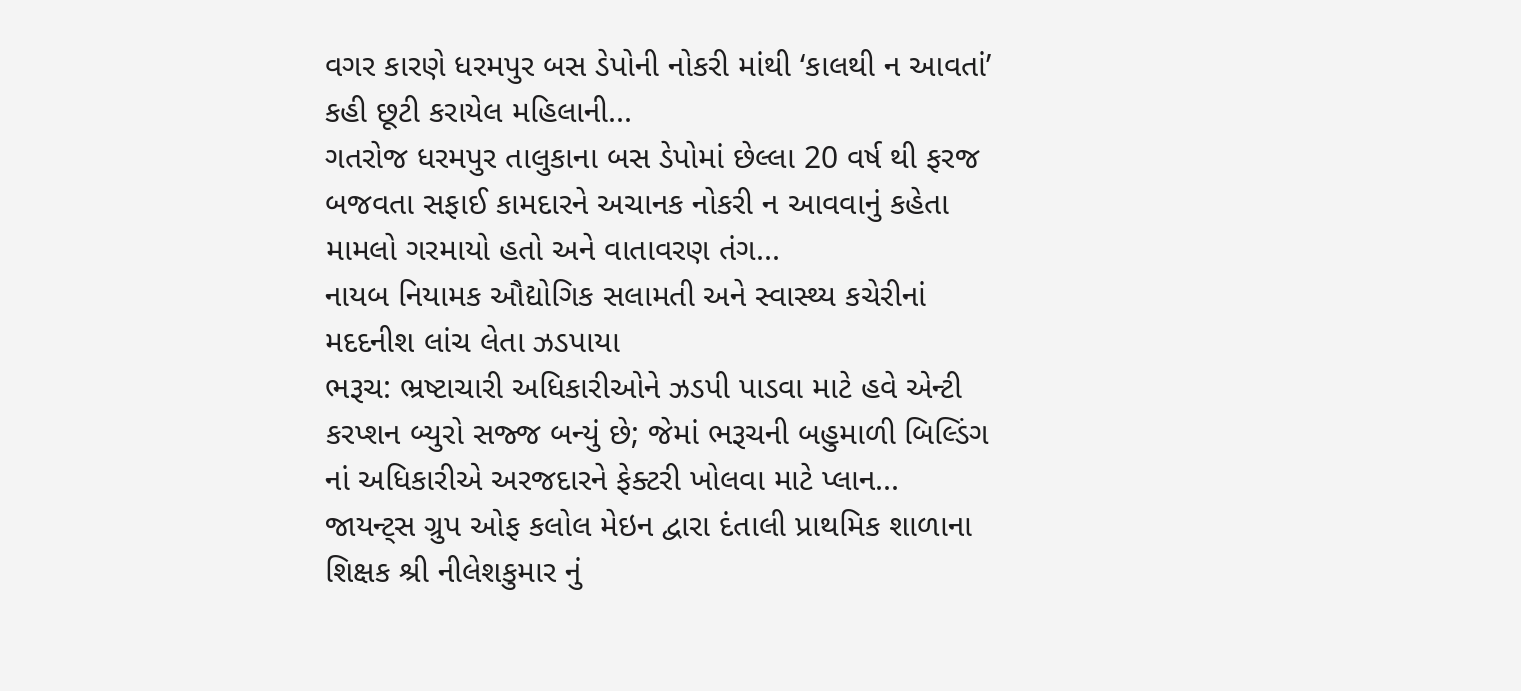વગર કારણે ધરમપુર બસ ડેપોની નોકરી માંથી ‘કાલથી ન આવતાં’ કહી છૂટી કરાયેલ મહિલાની...
ગતરોજ ધરમપુર તાલુકાના બસ ડેપોમાં છેલ્લા 20 વર્ષ થી ફરજ બજવતા સફાઈ કામદારને અચાનક નોકરી ન આવવાનું કહેતા મામલો ગરમાયો હતો અને વાતાવરણ તંગ...
નાયબ નિયામક ઔદ્યોગિક સલામતી અને સ્વાસ્થ્ય કચેરીનાં મદદનીશ લાંચ લેતા ઝડપાયા
ભરૂચ: ભ્રષ્ટાચારી અધિકારીઓને ઝડપી પાડવા માટે હવે એન્ટી કરપ્શન બ્યુરો સજ્જ બન્યું છે; જેમાં ભરૂચની બહુમાળી બિલ્ડિંગ નાં અધિકારીએ અરજદારને ફેક્ટરી ખોલવા માટે પ્લાન...
જાયન્ટ્સ ગ્રુપ ઓફ કલોલ મેઇન દ્વારા દંતાલી પ્રાથમિક શાળાના શિક્ષક શ્રી નીલેશકુમાર નું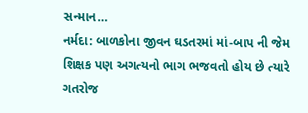સન્માન…
નર્મદા: બાળકોના જીવન ઘડતરમાં માં-બાપ ની જેમ શિક્ષક પણ અગત્યનો ભાગ ભજવતો હોય છે ત્યારે ગતરોજ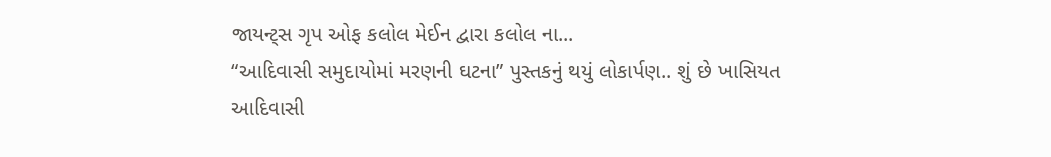જાયન્ટ્સ ગૃપ ઓફ કલોલ મેઈન દ્વારા કલોલ ના...
“આદિવાસી સમુદાયોમાં મરણની ઘટના” પુસ્તકનું થયું લોકાર્પણ.. શું છે ખાસિયત
આદિવાસી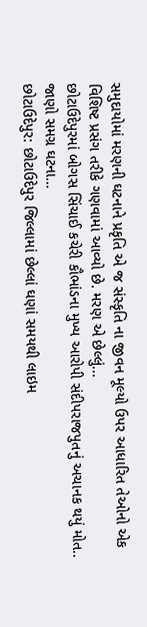સમુદાયોમાં મરણની ઘટનાને પ્રકૃતિ એ જ સંસ્કૃતિ ના જીવન મૂલ્યો ઉપર આધારિત તેઓનો એક વિશિષ્ટ પ્રસંગ તરીકે ગણવામાં આવ્યો છે. મરણ એ છેલ્લું...
છોટાઉદેપુરમાં બોગસ સિંચાઈ કચેરી કૌભાંડના મુખ્ય આરોપી સંદીપરાજપુતનું અચાનક થયું મોત.. જાણો સમગ્ર ઘટના…
છોટાઉદેપુર: છોટાઉદેપુર જિલ્લામાં છેલ્લાં ઘણાં સમયથી લાઇમ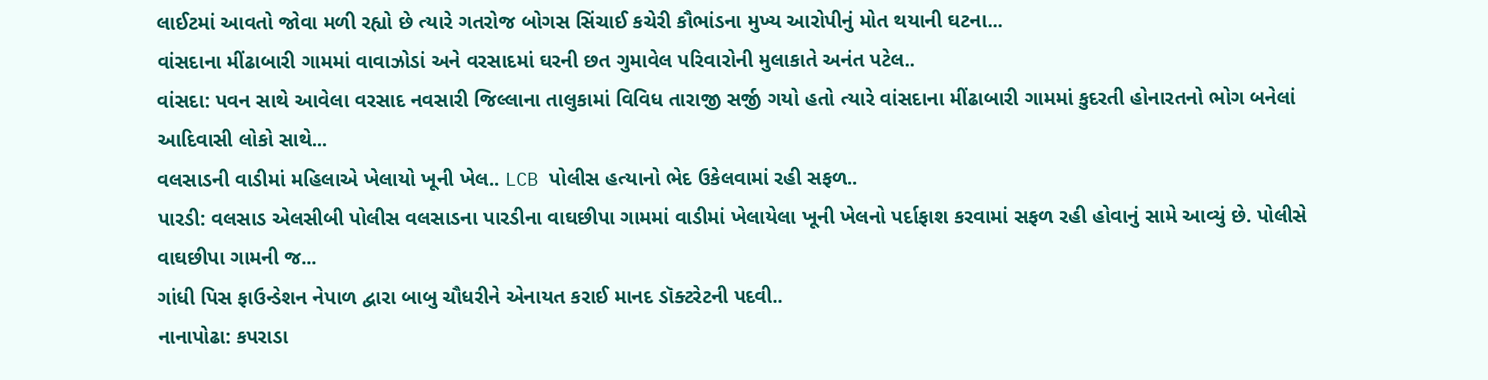લાઈટમાં આવતો જોવા મળી રહ્યો છે ત્યારે ગતરોજ બોગસ સિંચાઈ કચેરી કૌભાંડના મુખ્ય આરોપીનું મોત થયાની ઘટના...
વાંસદાના મીંઢાબારી ગામમાં વાવાઝોડાં અને વરસાદમાં ઘરની છત ગુમાવેલ પરિવારોની મુલાકાતે અનંત પટેલ..
વાંસદા: પવન સાથે આવેલા વરસાદ નવસારી જિલ્લાના તાલુકામાં વિવિધ તારાજી સર્જી ગયો હતો ત્યારે વાંસદાના મીંઢાબારી ગામમાં કુદરતી હોનારતનો ભોગ બનેલાં આદિવાસી લોકો સાથે...
વલસાડની વાડીમાં મહિલાએ ખેલાયો ખૂની ખેલ.. LCB પોલીસ હત્યાનો ભેદ ઉકેલવામાં રહી સફળ..
પારડી: વલસાડ એલસીબી પોલીસ વલસાડના પારડીના વાઘછીપા ગામમાં વાડીમાં ખેલાયેલા ખૂની ખેલનો પર્દાફાશ કરવામાં સફળ રહી હોવાનું સામે આવ્યું છે. પોલીસે વાઘછીપા ગામની જ...
ગાંધી પિસ ફાઉન્ડેશન નેપાળ દ્વારા બાબુ ચૌધરીને એનાયત કરાઈ માનદ ડૉક્ટરેટની પદવી..
નાનાપોઢા: કપરાડા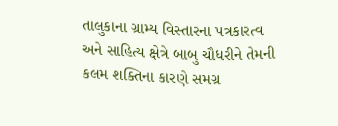તાલુકાના ગ્રામ્ય વિસ્તારના પત્રકારત્વ અને સાહિત્ય ક્ષેત્રે બાબુ ચૌધરીને તેમની કલમ શક્તિના કારણે સમગ્ર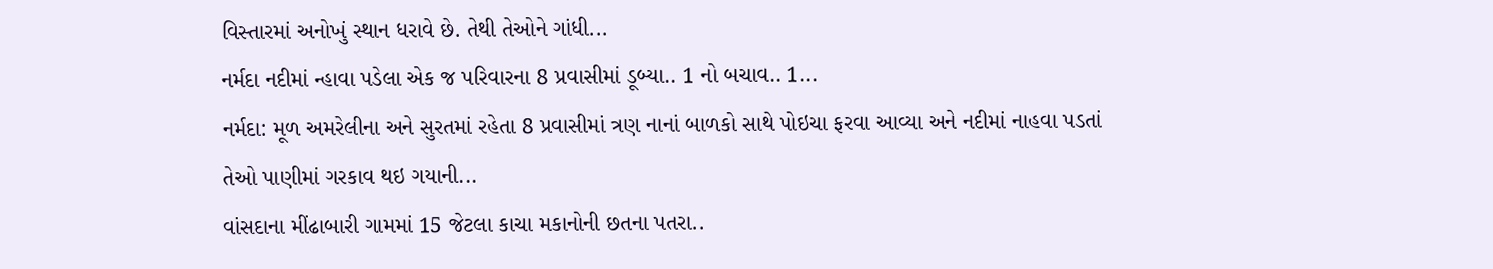વિસ્તારમાં અનોખું સ્થાન ધરાવે છે. તેથી તેઓને ગાંધી...
નર્મદા નદીમાં ન્હાવા પડેલા એક જ પરિવારના 8 પ્રવાસીમાં ડૂબ્યા.. 1 નો બચાવ.. 1...
નર્મદા: મૂળ અમરેલીના અને સુરતમાં રહેતા 8 પ્રવાસીમાં ત્રણ નાનાં બાળકો સાથે પોઇચા ફરવા આવ્યા અને નદીમાં નાહવા પડતાં તેઓ પાણીમાં ગરકાવ થઇ ગયાની...
વાંસદાના મીંઢાબારી ગામમાં 15 જેટલા કાચા મકાનોની છતના પતરા..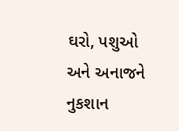ઘરો, પશુઓ અને અનાજને નુકશાન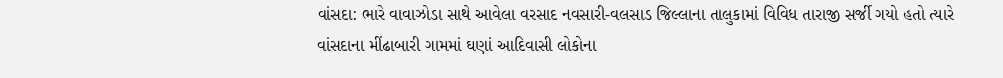વાંસદા: ભારે વાવાઝોડા સાથે આવેલા વરસાદ નવસારી-વલસાડ જિલ્લાના તાલુકામાં વિવિધ તારાજી સર્જી ગયો હતો ત્યારે વાંસદાના મીંઢાબારી ગામમાં ઘણાં આદિવાસી લોકોના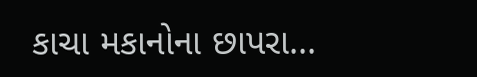કાચા મકાનોના છાપરા...